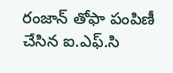రంజాన్ తోఫా పంపిణీ చేసిన ఐ.ఎఫ్.సి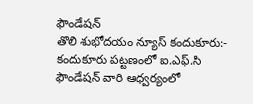ఫౌండేషన్
తొలి శుభోదయం న్యూస్ కందుకూరు:- కందుకూరు పట్టణంలో ఐ.ఎఫ్.సి ఫౌండేషన్ వారి ఆధ్వర్యంలో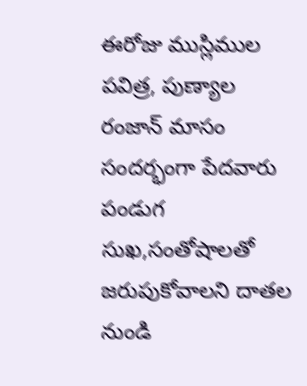ఈరోజు ముస్లిముల పవిత్ర, పుణ్యాల రంజాన్ మాసం సందర్భంగా పేదవారు పండుగ సుఖ,సంతోషాలతో జరుపుకోవాలని దాతల నుండి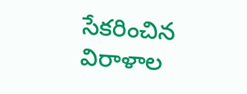సేకరించిన విరాళాల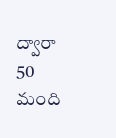ద్వారా 50 మంది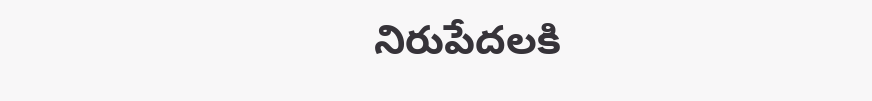నిరుపేదలకి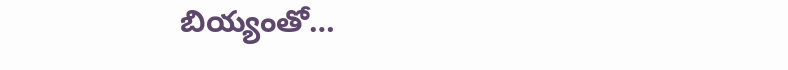బియ్యంతో…